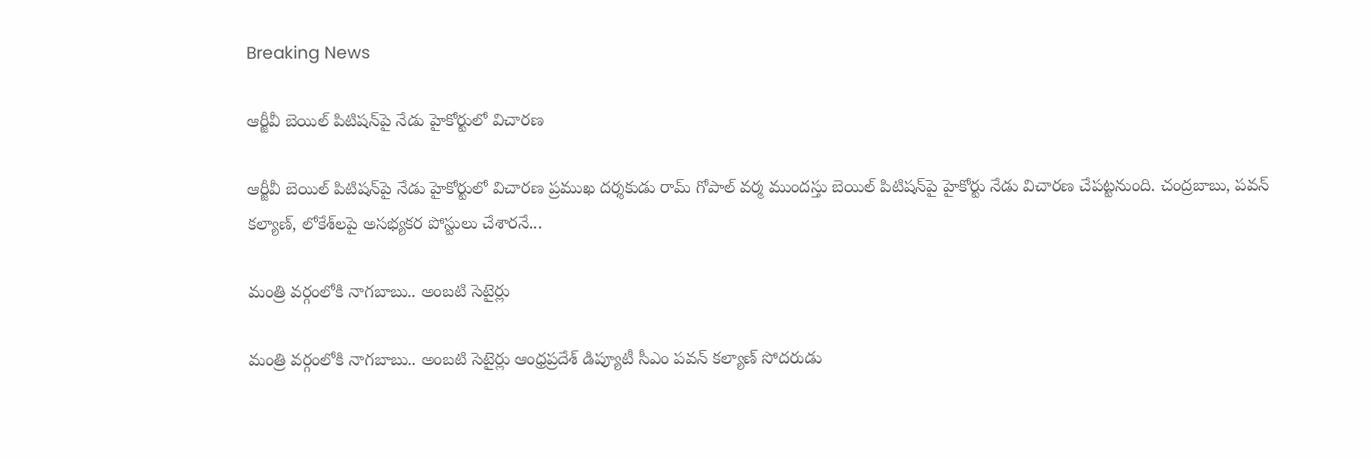Breaking News

ఆర్జీవీ బెయిల్ పిటిషన్‌పై నేడు హైకోర్టులో విచారణ

ఆర్జీవీ బెయిల్ పిటిషన్‌పై నేడు హైకోర్టులో విచారణ ప్రముఖ దర్శకుడు రామ్ గోపాల్ వర్మ ముందస్తు బెయిల్ పిటిషన్‌పై హైకోర్టు నేడు విచారణ చేపట్టనుంది. చంద్రబాబు, పవన్ కల్యాణ్, లోకేశ్‌లపై అసభ్యకర పోస్టులు చేశారనే...

మంత్రి వర్గంలోకి నాగబాబు.. అంబటి సెటైర్లు

మంత్రి వర్గంలోకి నాగబాబు.. అంబటి సెటైర్లు ఆంధ్రప్రదేశ్ డిప్యూటీ సీఎం పవన్ కల్యాణ్ సోదరుడు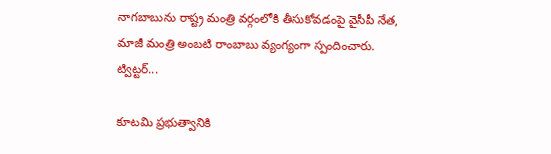నాగబాబును రాష్ట్ర మంత్రి వర్గంలోకి తీసుకోవడంపై వైసీపీ నేత, మాజీ మంత్రి అంబటి రాంబాబు వ్యంగ్యంగా స్పందించారు. ట్విట్టర్...

కూటమి ప్రభుత్వానికి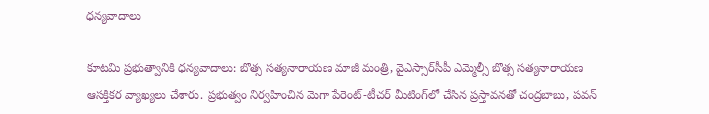ధన్యవాదాలు

కూటమి ప్రభుత్వానికి ధన్యవాదాలు: బొత్స సత్యనారాయణ మాజీ మంత్రి, వైఎస్సార్‌సీపీ ఎమ్మెల్సీ బొత్స సత్యనారాయణ ఆసక్తికర వ్యాఖ్యలు చేశారు. ప్రభుత్వం నిర్వహించిన మెగా పేరెంట్-టీచర్ మీటింగ్‌లో చేసిన ప్రస్తావనతో చంద్రబాబు, పవన్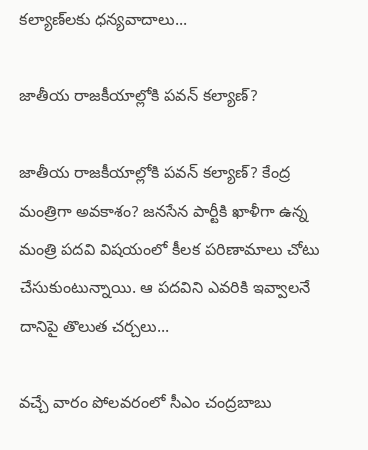కల్యాణ్‌లకు ధన్యవాదాలు...

జాతీయ రాజకీయాల్లోకి పవన్ కల్యాణ్?

జాతీయ రాజకీయాల్లోకి పవన్ కల్యాణ్? కేంద్ర మంత్రిగా అవకాశం? జనసేన పార్టీకి ఖాళీగా ఉన్న మంత్రి పదవి విషయంలో కీలక పరిణామాలు చోటు చేసుకుంటున్నాయి. ఆ పదవిని ఎవరికి ఇవ్వాలనే దానిపై తొలుత చర్చలు...

వచ్చే వారం పోలవరంలో సీఎం చంద్రబాబు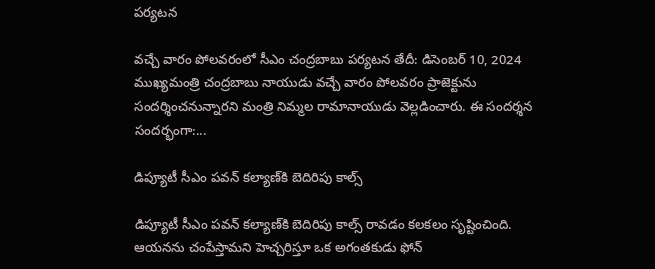పర్యటన

వచ్చే వారం పోలవరంలో సీఎం చంద్రబాబు పర్యటన తేదీ: డిసెంబర్ 10, 2024 ముఖ్యమంత్రి చంద్రబాబు నాయుడు వచ్చే వారం పోలవరం ప్రాజెక్టును సందర్శించనున్నారని మంత్రి నిమ్మల రామానాయుడు వెల్లడించారు. ఈ సందర్శన సందర్భంగా:...

డిప్యూటీ సీఎం పవన్ కల్యాణ్‌కి బెదిరిపు కాల్స్

డిప్యూటీ సీఎం పవన్ కల్యాణ్‌కి బెదిరిపు కాల్స్ రావడం కలకలం సృష్టించింది. ఆయనను చంపేస్తామని హెచ్చరిస్తూ ఒక అగంతకుడు ఫోన్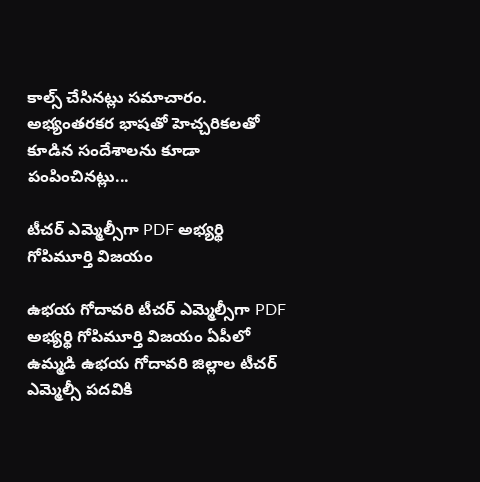కాల్స్ చేసినట్లు సమాచారం. అభ్యంతరకర భాషతో హెచ్చరికలతో కూడిన సందేశాలను కూడా పంపించినట్లు...

టీచర్ ఎమ్మెల్సీగా PDF అభ్యర్థి గోపిమూర్తి విజయం

ఉభయ గోదావరి టీచర్ ఎమ్మెల్సీగా PDF అభ్యర్థి గోపిమూర్తి విజయం ఏపీలో ఉమ్మడి ఉభయ గోదావరి జిల్లాల టీచర్ ఎమ్మెల్సీ పదవికి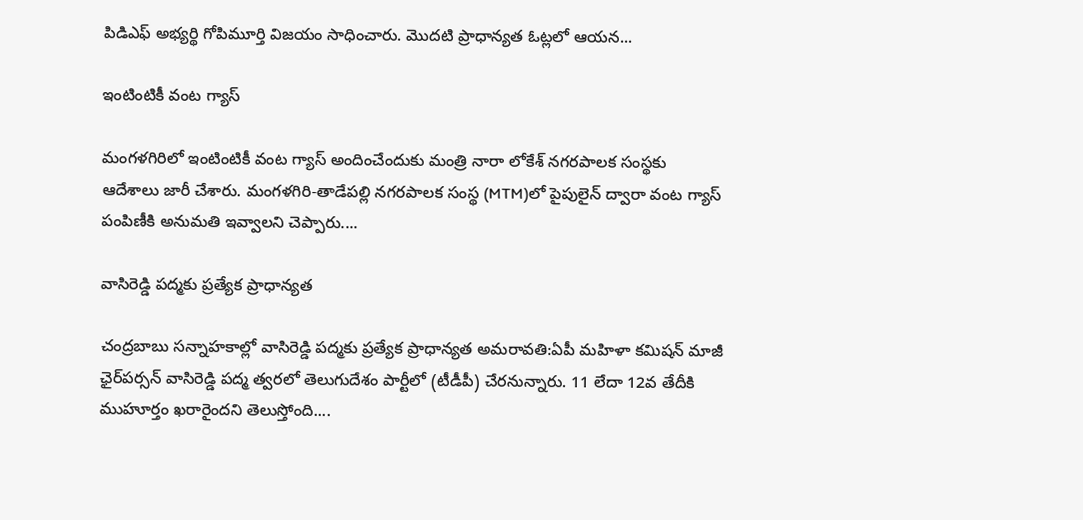పిడిఎఫ్ అభ్యర్థి గోపిమూర్తి విజయం సాధించారు. మొదటి ప్రాధాన్యత ఓట్లలో ఆయన...

ఇంటింటికీ వంట గ్యాస్

మంగళగిరిలో ఇంటింటికీ వంట గ్యాస్ అందించేందుకు మంత్రి నారా లోకేశ్ నగరపాలక సంస్థకు ఆదేశాలు జారీ చేశారు. మంగళగిరి-తాడేపల్లి నగరపాలక సంస్థ (MTM)లో పైపులైన్ ద్వారా వంట గ్యాస్ పంపిణీకి అనుమతి ఇవ్వాలని చెప్పారు....

వాసిరెడ్డి పద్మకు ప్రత్యేక ప్రాధాన్యత

చంద్రబాబు సన్నాహకాల్లో వాసిరెడ్డి పద్మకు ప్రత్యేక ప్రాధాన్యత అమరావతి:ఏపీ మహిళా కమిషన్ మాజీ ఛైర్‌పర్సన్ వాసిరెడ్డి పద్మ త్వరలో తెలుగుదేశం పార్టీలో (టీడీపీ) చేరనున్నారు. 11 లేదా 12వ తేదీకి ముహూర్తం ఖరారైందని తెలుస్తోంది....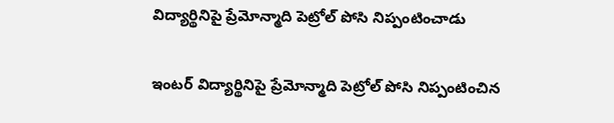విద్యార్థినిపై ప్రేమోన్మాది పెట్రోల్ పోసి నిప్పంటించాడు

ఇంటర్ విద్యార్థినిపై ప్రేమోన్మాది పెట్రోల్ పోసి నిప్పంటించిన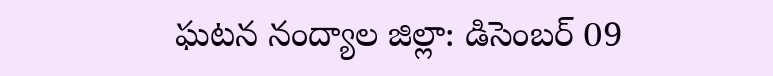ఘటన నంద్యాల జిల్లా: డిసెంబర్ 09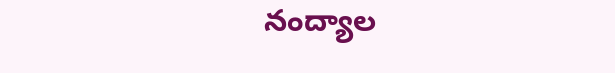నంద్యాల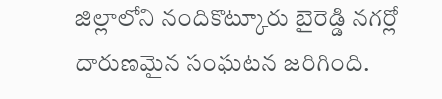జిల్లాలోని నందికొట్కూరు బైరెడ్డి నగర్లో దారుణమైన సంఘటన జరిగింది.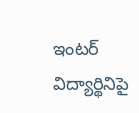ఇంటర్ విద్యార్థినిపై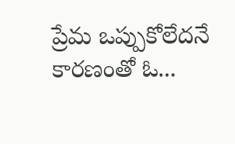ప్రేమ ఒప్పుకోలేదనే కారణంతో ఓ...